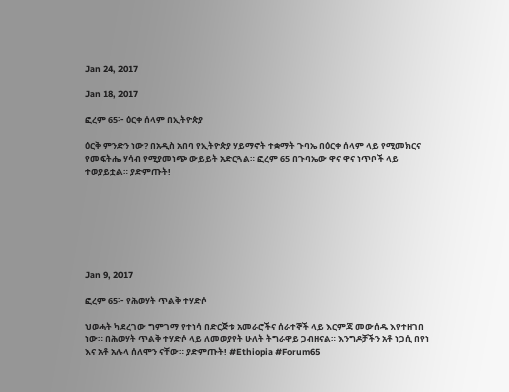Jan 24, 2017

Jan 18, 2017

ፎረም 65፦ ዕርቀ ሰላም በኢትዮጵያ

ዕርቅ ምንድን ነው? በአዲስ አበባ የኢትዮጵያ ሃይማኖት ተቋማት ጉባኤ በዕርቀ ሰላም ላይ የሚመክርና የመፍትሔ ሃሳብ የሚያመነጭ ውይይት አድርጓል። ፎረም 65 በጉባኤው ዋና ዋና ነጥቦች ላይ ተወያይቷል። ያድምጡት!







Jan 9, 2017

ፎረም 65፦ የሕወሃት ጥልቅ ተሃድሶ

ህወሓት ካደረገው ግምገማ የተነሳ በድርጅቱ አመራሮችና ሰራተኞች ላይ እርምጃ መውሰዱ እየተዘገበ ነው። በሕወሃት ጥልቅ ተሃድሶ ላይ ለመወያየት ሁለት ትግራዋይ ጋብዘናል። እንግዶቻችን አቶ ነጋሲ በየነ እና አቶ አሉላ ሰለሞን ናቸው። ያድምጡት! #Ethiopia #Forum65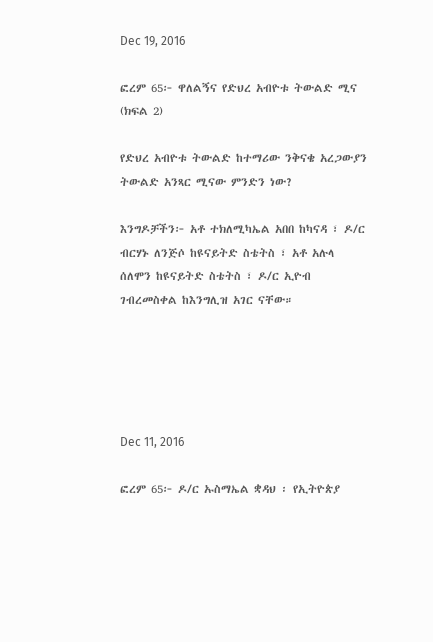Dec 19, 2016

ፎረም 65፦ ዋለልኝና የድህረ አብዮቱ ትውልድ ሚና (ክፍል 2)

የድህረ አብዮቱ ትውልድ ከተማሪው ንቅናቄ አረጋውያን ትውልድ አንጻር ሚናው ምንድን ነው?

እንግዶቻችን፦ አቶ ተክለሚካኤል አበበ ከካናዳ ፣ ዶ/ር ብርሃኑ ለንጅሶ ከዩናይትድ ስቴትስ ፣ አቶ አሉላ ሰለሞን ከዩናይትድ ስቴትስ ፣ ዶ/ር ኢዮብ ገብረመስቀል ከእንግሊዝ አገር ናቸው።





Dec 11, 2016

ፎረም 65፦ ዶ/ር ኡስማኤል ቋዳህ ፡ የኢትዮጵያ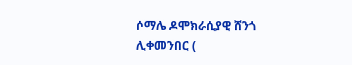ሶማሌ ዶሞክራሲያዊ ሸንጎ ሊቀመንበር (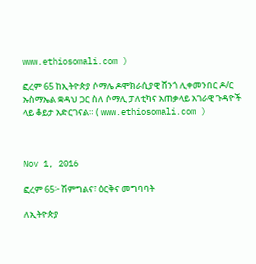www.ethiosomali.com )

ፎረም 65 ከኢትዮጵያ ሶማሌ ዶሞክራሲያዊ ሸንጎ ሊቀመንበር ዶ/ር ኡስማኤል ቋዳህ ጋር ስለ ሶማሊ ፓለቲካና አጠቃላይ አገራዊ ጉዳዮች ላይ ቆይታ አድርገናል። ( www.ethiosomali.com )



Nov 1, 2016

ፎረም 65፦ ሽምግልና፣ ዕርቅና መግባባት

ለኢትዮጵያ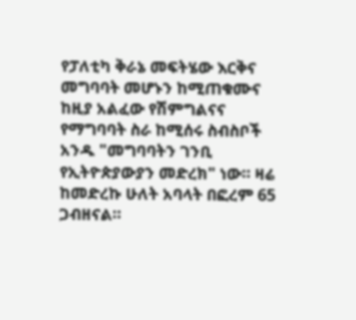የፓለቲካ ቅራኔ መፍትሄው እርቅና መግባባት መሆኑን ከሚጠቁሙና ከዚያ አልፈው የሽምግልናና የማግባባት ስራ ከሚሰሩ ስብስቦች አንዱ "መግባባትን ገንቢ የኢትዮጵያውያን መድረክ" ነው። ዛሬ ከመድረኩ ሁለት አባላት በፎረም 65 ጋብዘናል።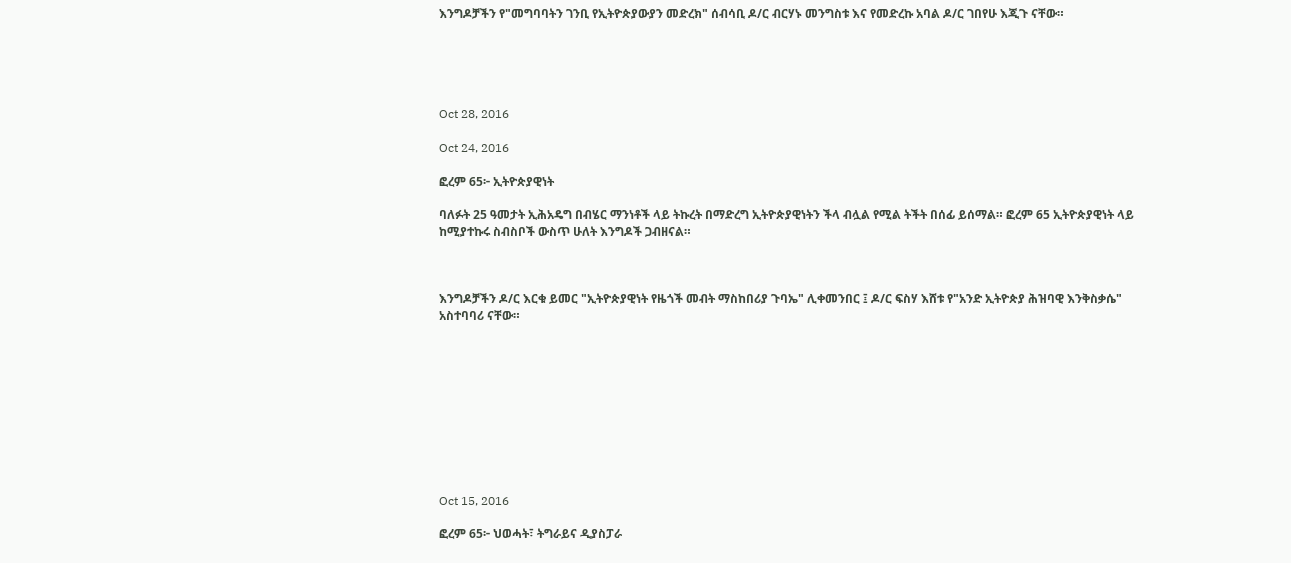እንግዶቻችን የ"መግባባትን ገንቢ የኢትዮጵያውያን መድረክ" ሰብሳቢ ዶ/ር ብርሃኑ መንግስቱ እና የመድረኩ አባል ዶ/ር ገበየሁ እጂጉ ናቸው።





Oct 28, 2016

Oct 24, 2016

ፎረም 65፦ ኢትዮጵያዊነት

ባለፉት 25 ዓመታት ኢሕአዴግ በብሄር ማንነቶች ላይ ትኩረት በማድረግ ኢትዮጵያዊነትን ችላ ብሏል የሚል ትችት በሰፊ ይሰማል። ፎረም 65 ኢትዮጵያዊነት ላይ ከሚያተኩሩ ስብስቦች ውስጥ ሁለት እንግዶች ጋብዘናል።



እንግዶቻችን ዶ/ር እርቁ ይመር "ኢትዮጵያዊነት የዜጎች መብት ማስከበሪያ ጉባኤ" ሊቀመንበር ፤ ዶ/ር ፍስሃ እሸቱ የ"አንድ ኢትዮጵያ ሕዝባዊ እንቅስቃሴ" አስተባባሪ ናቸው።










Oct 15, 2016

ፎረም 65፦ ህወሓት፣ ትግራይና ዲያስፓራ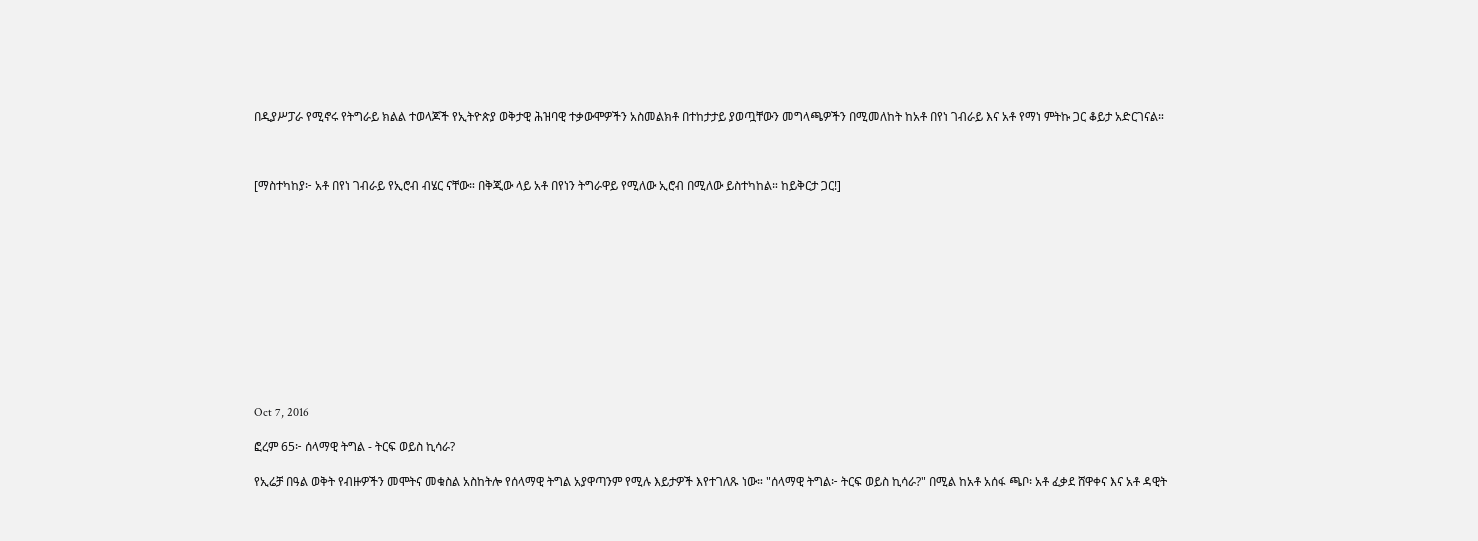በዲያሥፓራ የሚኖሩ የትግራይ ክልል ተወላጆች የኢትዮጵያ ወቅታዊ ሕዝባዊ ተቃውሞዎችን አስመልክቶ በተከታታይ ያወጧቸውን መግላጫዎችን በሚመለከት ከአቶ በየነ ገብራይ እና አቶ የማነ ምትኩ ጋር ቆይታ አድርገናል።



[ማስተካከያ፦ አቶ በየነ ገብራይ የኢሮብ ብሄር ናቸው። በቅጂው ላይ አቶ በየነን ትግራዋይ የሚለው ኢሮብ በሚለው ይስተካከል። ከይቅርታ ጋር!]












Oct 7, 2016

ፎረም 65፦ ሰላማዊ ትግል - ትርፍ ወይስ ኪሳራ?

የኢሬቻ በዓል ወቅት የብዙዎችን መሞትና መቁስል አስከትሎ የሰላማዊ ትግል አያዋጣንም የሚሉ እይታዎች እየተገለጹ ነው። "ሰላማዊ ትግል፦ ትርፍ ወይስ ኪሳራ?" በሚል ከአቶ አሰፋ ጫቦ፡ አቶ ፈቃደ ሸዋቀና እና አቶ ዳዊት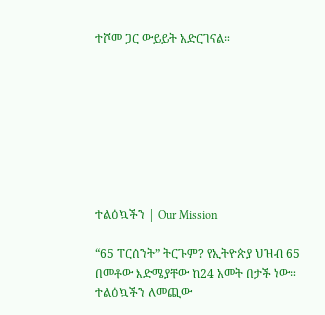ተሾመ ጋር ውይይት አድርገናል።








ተልዕኳችን | Our Mission

“65 ፐርሰንት” ትርጉም? የኢትዮጵያ ህዝብ 65 በመቶው እድሜያቸው ከ24 አመት በታች ነው። ተልዕኳችን ለመጪው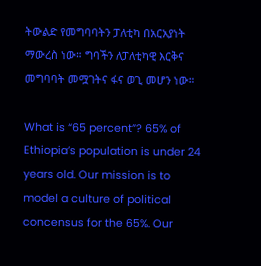ትውልድ የመግባባትን ፓለቲካ በአርአያነት ማውረስ ነው። ግባችን ለፓለቲካዊ እርቅና መግባባት መሟገትና ፋና ወጊ መሆን ነው።

What is “65 percent”? 65% of Ethiopia’s population is under 24 years old. Our mission is to model a culture of political concensus for the 65%. Our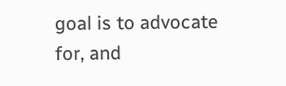goal is to advocate for, and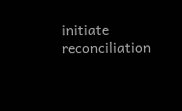initiate reconciliation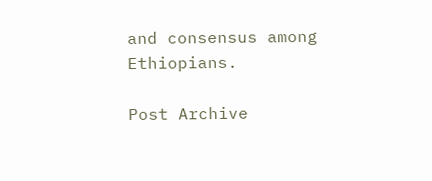and consensus among Ethiopians.

Post Archive